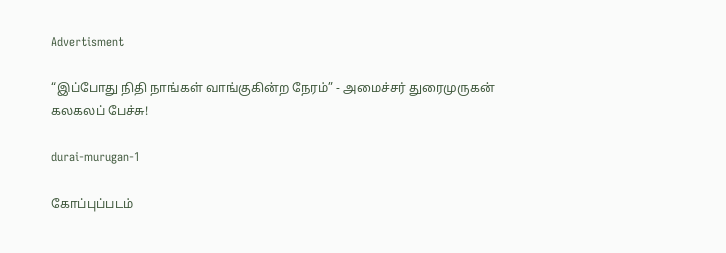Advertisment

“இப்போது நிதி நாங்கள் வாங்குகின்ற நேரம்” - அமைச்சர் துரைமுருகன் கலகலப் பேச்சு!

durai-murugan-1

கோப்புப்படம்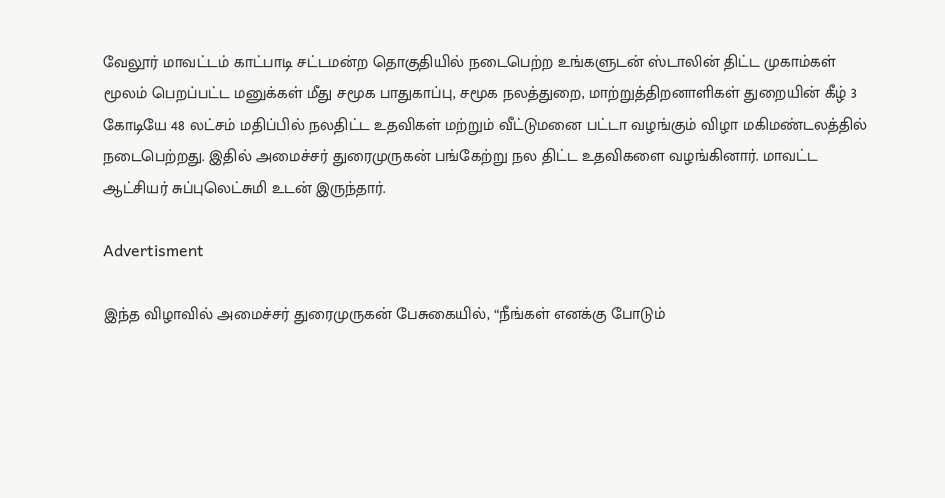வேலூர் மாவட்டம் காட்பாடி சட்டமன்ற தொகுதியில் நடைபெற்ற உங்களுடன் ஸ்டாலின் திட்ட முகாம்கள் மூலம் பெறப்பட்ட மனுக்கள் மீது சமூக பாதுகாப்பு, சமூக நலத்துறை, மாற்றுத்திறனாளிகள் துறையின் கீழ் 3 கோடியே 48 லட்சம் மதிப்பில் நலதிட்ட உதவிகள் மற்றும் வீட்டுமனை பட்டா வழங்கும் விழா மகிமண்டலத்தில் நடைபெற்றது. இதில் அமைச்சர் துரைமுருகன் பங்கேற்று நல திட்ட உதவிகளை வழங்கினார். மாவட்ட ஆட்சியர் சுப்புலெட்சுமி உடன் இருந்தார்.

Advertisment

இந்த விழாவில் அமைச்சர் துரைமுருகன் பேசுகையில், “நீங்கள் எனக்கு போடும்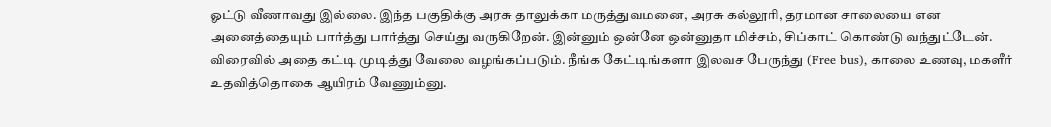ஓட்டு வீணாவது இல்லை. இந்த பகுதிக்கு அரசு தாலுக்கா மருத்துவமனை, அரசு கல்லூரி, தரமான சாலையை என அனைத்தையும் பார்த்து பார்த்து செய்து வருகிறேன். இன்னும் ஒன்னே ஒன்னுதா மிச்சம், சிப்காட் கொண்டு வந்துட்டேன். விரைவில் அதை கட்டி முடித்து வேலை வழங்கப்படும். நீங்க கேட்டிங்களா இலவச பேருந்து (Free bus), காலை உணவு, மகளீர் உதவித்தொகை ஆயிரம் வேணும்னு.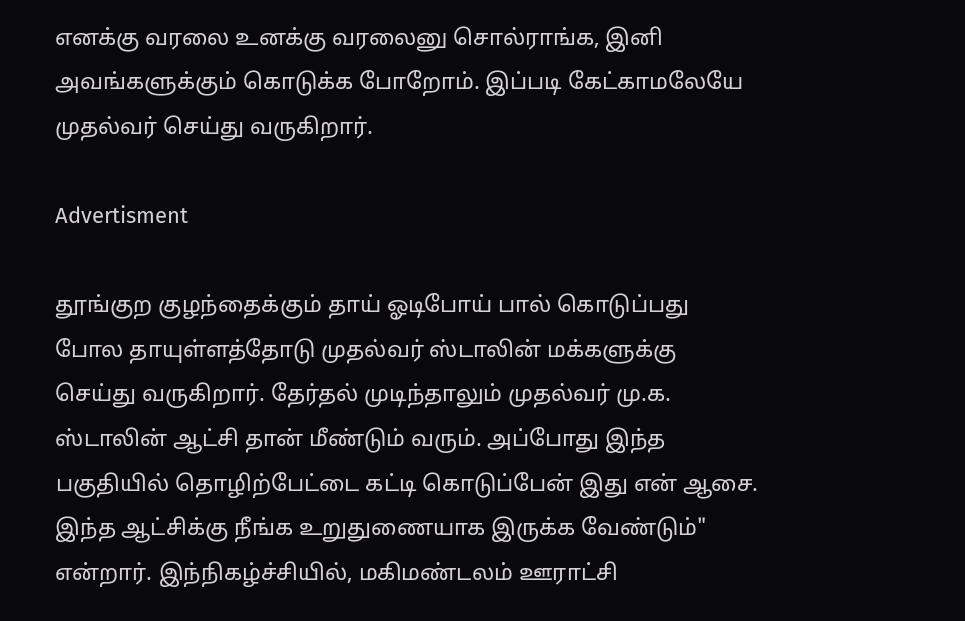எனக்கு வரலை உனக்கு வரலைனு சொல்ராங்க, இனி அவங்களுக்கும் கொடுக்க போறோம். இப்படி கேட்காமலேயே முதல்வர் செய்து வருகிறார்.

Advertisment

தூங்குற குழந்தைக்கும் தாய் ஓடிபோய் பால் கொடுப்பது போல தாயுள்ளத்தோடு முதல்வர் ஸ்டாலின் மக்களுக்கு செய்து வருகிறார். தேர்தல் முடிந்தாலும் முதல்வர் மு.க. ஸ்டாலின் ஆட்சி தான் மீண்டும் வரும். அப்போது இந்த பகுதியில் தொழிற்பேட்டை கட்டி கொடுப்பேன் இது என் ஆசை. இந்த ஆட்சிக்கு நீங்க உறுதுணையாக இருக்க வேண்டும்"  என்றார். இந்நிகழ்ச்சியில், மகிமண்டலம் ஊராட்சி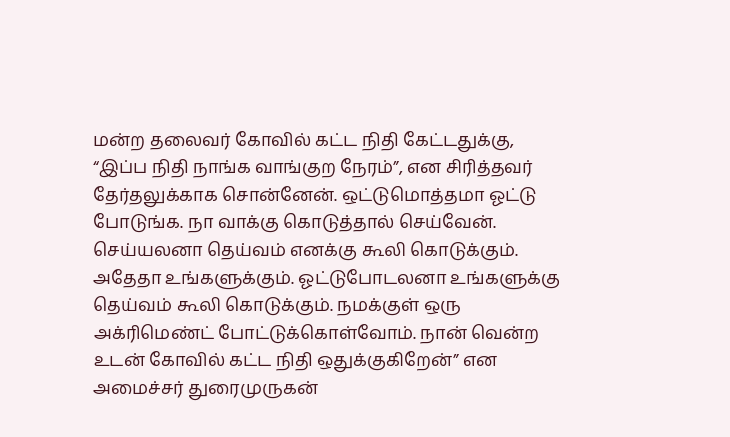மன்ற தலைவர் கோவில் கட்ட நிதி கேட்டதுக்கு, “இப்ப நிதி நாங்க வாங்குற நேரம்”, என சிரித்தவர் தேர்தலுக்காக சொன்னேன். ஒட்டுமொத்தமா ஓட்டு போடுங்க. நா வாக்கு கொடுத்தால் செய்வேன். செய்யலனா தெய்வம் எனக்கு கூலி கொடுக்கும். அதேதா உங்களுக்கும். ஓட்டுபோடலனா உங்களுக்கு தெய்வம் கூலி கொடுக்கும். நமக்குள் ஒரு அக்ரிமெண்ட் போட்டுக்கொள்வோம். நான் வென்ற உடன் கோவில் கட்ட நிதி ஒதுக்குகிறேன்” என அமைச்சர் துரைமுருகன்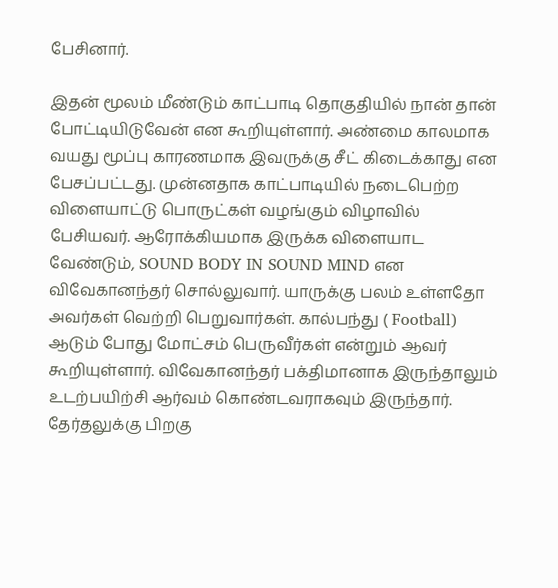பேசினார்.

இதன் மூலம் மீண்டும் காட்பாடி தொகுதியில் நான் தான் போட்டியிடுவேன் என கூறியுள்ளார். அண்மை காலமாக வயது மூப்பு காரணமாக இவருக்கு சீட் கிடைக்காது என பேசப்பட்டது. முன்னதாக காட்பாடியில் நடைபெற்ற விளையாட்டு பொருட்கள் வழங்கும் விழாவில் பேசியவர். ஆரோக்கியமாக இருக்க விளையாட வேண்டும், SOUND BODY IN SOUND MIND என விவேகானந்தர் சொல்லுவார். யாருக்கு பலம் உள்ளதோ அவர்கள் வெற்றி பெறுவார்கள். கால்பந்து ( Football) ஆடும் போது மோட்சம் பெருவீர்கள் என்றும் ஆவர் கூறியுள்ளார். விவேகானந்தர் பக்திமானாக இருந்தாலும் உடற்பயிற்சி ஆர்வம் கொண்டவராகவும் இருந்தார். தேர்தலுக்கு பிறகு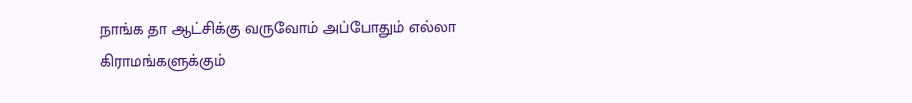நாங்க தா ஆட்சிக்கு வருவோம் அப்போதும் எல்லா கிராமங்களுக்கும்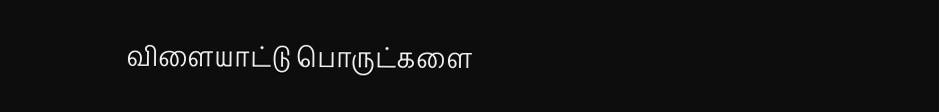விளையாட்டு பொருட்களை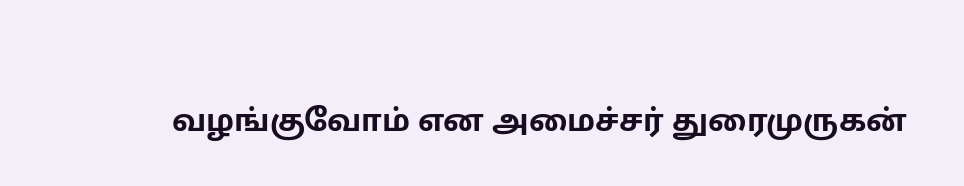வழங்குவோம் என அமைச்சர் துரைமுருகன்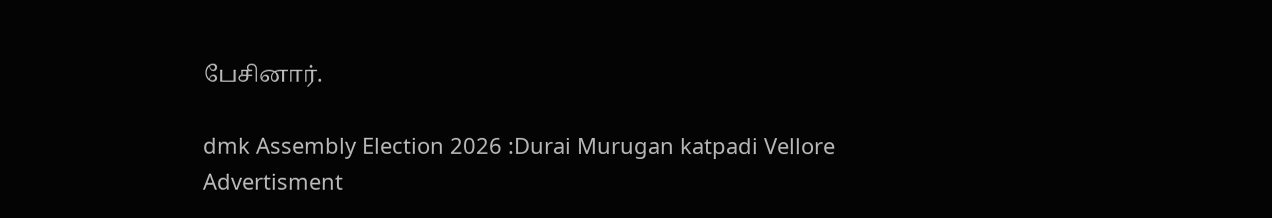பேசினார்.

dmk Assembly Election 2026 :Durai Murugan katpadi Vellore
Advertisment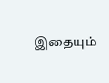இதையும்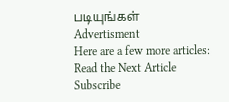படியுங்கள்
Advertisment
Here are a few more articles:
Read the Next Article
Subscribe